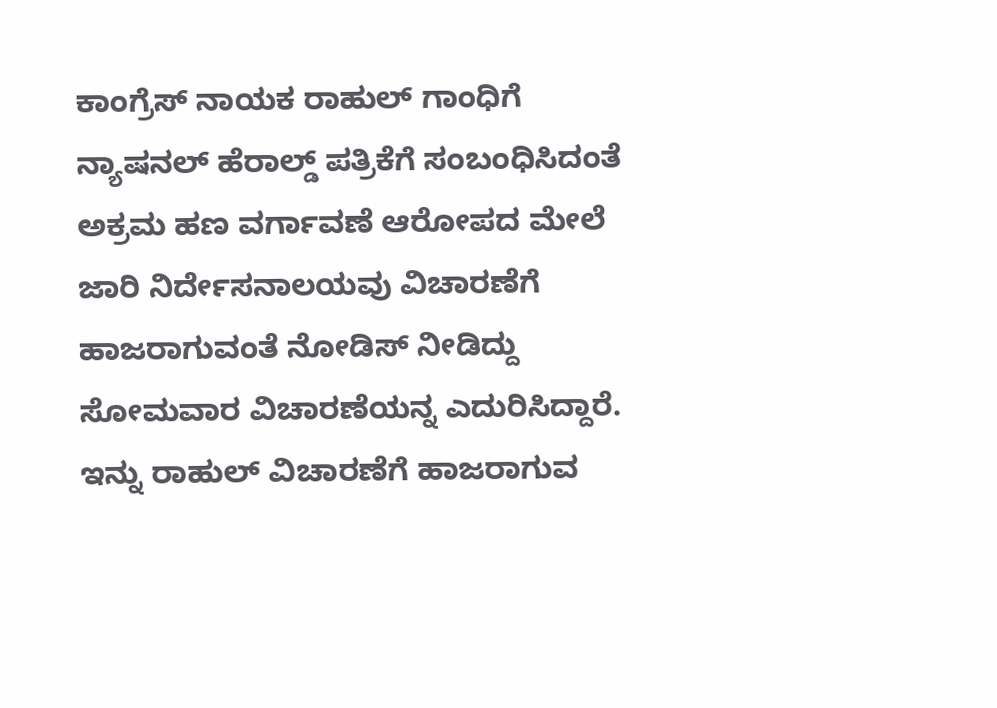ಕಾಂಗ್ರೆಸ್ ನಾಯಕ ರಾಹುಲ್ ಗಾಂಧಿಗೆ ನ್ಯಾಷನಲ್ ಹೆರಾಲ್ಡ್ ಪತ್ರಿಕೆಗೆ ಸಂಬಂಧಿಸಿದಂತೆ ಅಕ್ರಮ ಹಣ ವರ್ಗಾವಣೆ ಆರೋಪದ ಮೇಲೆ ಜಾರಿ ನಿರ್ದೇಸನಾಲಯವು ವಿಚಾರಣೆಗೆ ಹಾಜರಾಗುವಂತೆ ನೋಡಿಸ್ ನೀಡಿದ್ದು ಸೋಮವಾರ ವಿಚಾರಣೆಯನ್ನ ಎದುರಿಸಿದ್ದಾರೆ.
ಇನ್ನು ರಾಹುಲ್ ವಿಚಾರಣೆಗೆ ಹಾಜರಾಗುವ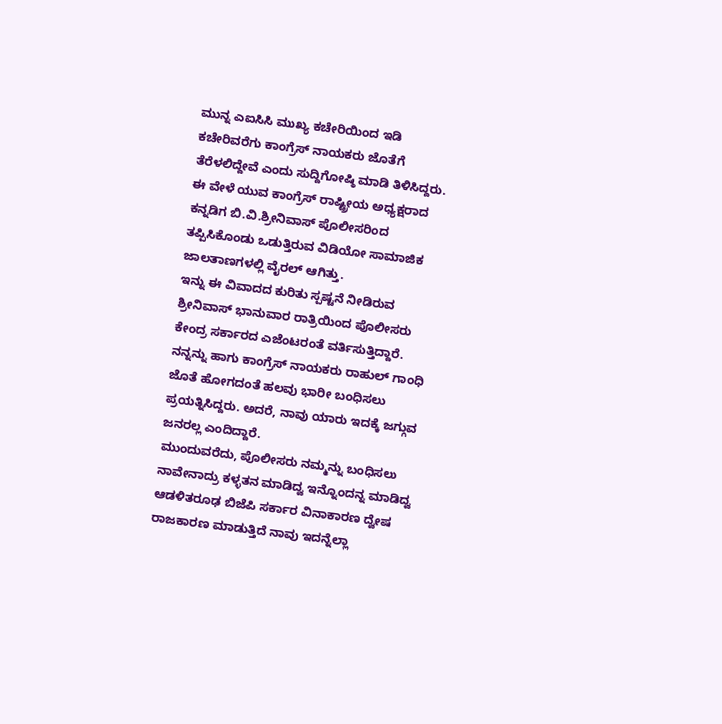ಮುನ್ನ ಎಐಸಿಸಿ ಮುಖ್ಯ ಕಚೇರಿಯಿಂದ ಇಡಿ ಕಚೇರಿವರೆಗು ಕಾಂಗ್ರೆಸ್ ನಾಯಕರು ಜೊತೆಗೆ ತೆರೆಳಲಿದ್ದೇವೆ ಎಂದು ಸುದ್ದಿಗೋಷ್ಠಿ ಮಾಡಿ ತಿಳಿಸಿದ್ದರು. ಈ ವೇಳೆ ಯುವ ಕಾಂಗ್ರೆಸ್ ರಾಷ್ಟ್ರೀಯ ಅಧ್ಯಕ್ಷರಾದ ಕನ್ನಡಿಗ ಬಿ.ವಿ.ಶ್ರೀನಿವಾಸ್ ಪೊಲೀಸರಿಂದ ತಪ್ಪಿಸಿಕೊಂಡು ಒಡುತ್ತಿರುವ ವಿಡಿಯೋ ಸಾಮಾಜಿಕ ಜಾಲತಾಣಗಳಲ್ಲಿ ವೈರಲ್ ಆಗಿತ್ತು.
ಇನ್ನು ಈ ವಿವಾದದ ಕುರಿತು ಸ್ಪಷ್ಟನೆ ನೀಡಿರುವ ಶ್ರೀನಿವಾಸ್ ಭಾನುವಾರ ರಾತ್ರಿಯಿಂದ ಪೊಲೀಸರು ಕೇಂದ್ರ ಸರ್ಕಾರದ ಎಜೆಂಟರಂತೆ ವರ್ತಿಸುತ್ತಿದ್ದಾರೆ. ನನ್ನನ್ನು ಹಾಗು ಕಾಂಗ್ರೆಸ್ ನಾಯಕರು ರಾಹುಲ್ ಗಾಂಧಿ ಜೊತೆ ಹೋಗದಂತೆ ಹಲವು ಭಾರೀ ಬಂಧಿಸಲು ಪ್ರಯತ್ನಿಸಿದ್ದರು. ಅದರೆ, ನಾವು ಯಾರು ಇದಕ್ಕೆ ಜಗ್ಗುವ ಜನರಲ್ಲ ಎಂದಿದ್ದಾರೆ.
ಮುಂದುವರೆದು, ಪೊಲೀಸರು ನಮ್ಮನ್ನು ಬಂಧಿಸಲು ನಾವೇನಾದ್ರು ಕಳ್ಳತನ ಮಾಡಿದ್ವ ಇನ್ನೊಂದನ್ನ ಮಾಡಿದ್ವ ಆಡಳಿತರೂಢ ಬಿಜೆಪಿ ಸರ್ಕಾರ ವಿನಾಕಾರಣ ದ್ವೇಷ ರಾಜಕಾರಣ ಮಾಡುತ್ತಿದೆ ನಾವು ಇದನ್ನೆಲ್ಲಾ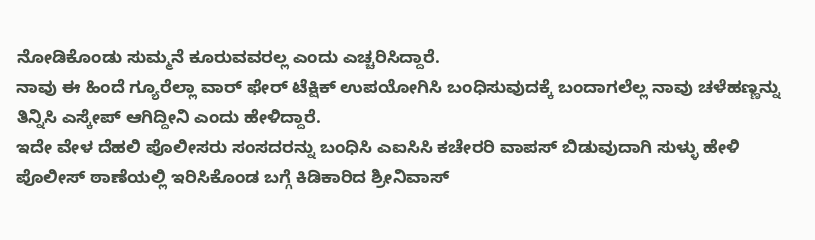ನೋಡಿಕೊಂಡು ಸುಮ್ಮನೆ ಕೂರುವವರಲ್ಲ ಎಂದು ಎಚ್ಚರಿಸಿದ್ದಾರೆ.
ನಾವು ಈ ಹಿಂದೆ ಗ್ಯೂರೆಲ್ಲಾ ವಾರ್ ಫೇರ್ ಟೆಕ್ಷಿಕ್ ಉಪಯೋಗಿಸಿ ಬಂಧಿಸುವುದಕ್ಕೆ ಬಂದಾಗಲೆಲ್ಲ ನಾವು ಚಳೆಹಣ್ಣನ್ನು ತಿನ್ನಿಸಿ ಎಸ್ಕೇಪ್ ಆಗಿದ್ದೀನಿ ಎಂದು ಹೇಳಿದ್ದಾರೆ.
ಇದೇ ವೇಳ ದೆಹಲಿ ಪೊಲೀಸರು ಸಂಸದರನ್ನು ಬಂಧಿಸಿ ಎಐಸಿಸಿ ಕಚೇರರಿ ವಾಪಸ್ ಬಿಡುವುದಾಗಿ ಸುಳ್ಳು ಹೇಳಿ ಪೊಲೀಸ್ ಠಾಣೆಯಲ್ಲಿ ಇರಿಸಿಕೊಂಡ ಬಗ್ಗೆ ಕಿಡಿಕಾರಿದ ಶ್ರೀನಿವಾಸ್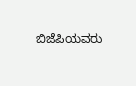ಬಿಜೆಪಿಯವರು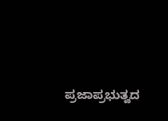ಪ್ರಜಾಪ್ರಭುತ್ವದ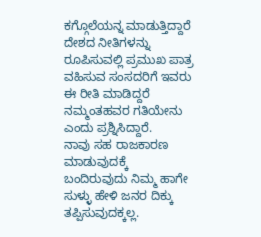ಕಗ್ಗೊಲೆಯನ್ನ ಮಾಡುತ್ತಿದ್ದಾರೆ ದೇಶದ ನೀತಿಗಳನ್ನು ರೂಪಿಸುವಲ್ಲಿ ಪ್ರಮುಖ ಪಾತ್ರ ವಹಿಸುವ ಸಂಸದರಿಗೆ ಇವರು ಈ ರೀತಿ ಮಾಡಿದ್ದರೆ ನಮ್ಮಂತಹವರ ಗತಿಯೇನು ಎಂದು ಪ್ರಶ್ನಿಸಿದ್ದಾರೆ.
ನಾವು ಸಹ ರಾಜಕಾರಣ ಮಾಡುವುದಕ್ಕೆ ಬಂದಿರುವುದು ನಿಮ್ಮ ಹಾಗೇ ಸುಳ್ಳು ಹೇಳಿ ಜನರ ದಿಕ್ಕು ತಪ್ಪಿಸುವುದಕ್ಕಲ್ಲ.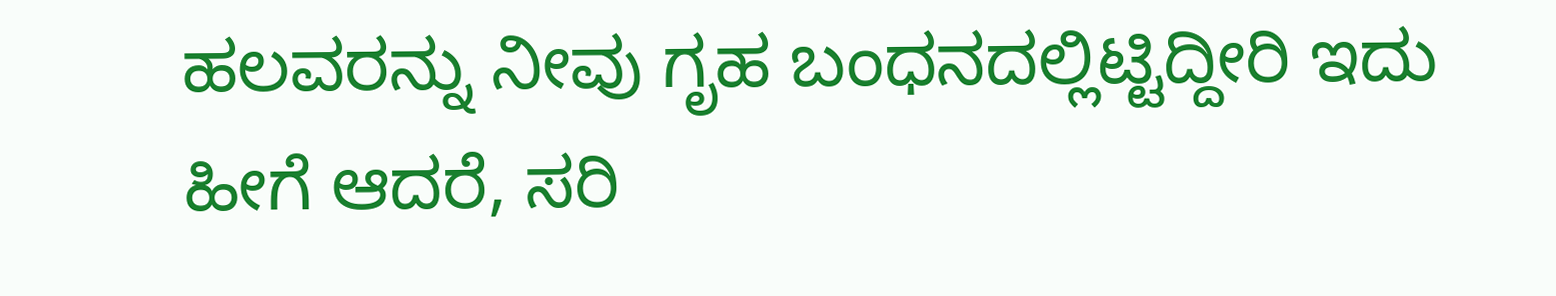ಹಲವರನ್ನು ನೀವು ಗೃಹ ಬಂಧನದಲ್ಲಿಟ್ಟಿದ್ದೀರಿ ಇದು ಹೀಗೆ ಆದರೆ, ಸರಿ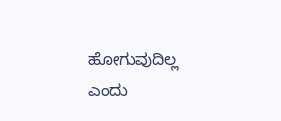ಹೋಗುವುದಿಲ್ಲ ಎಂದು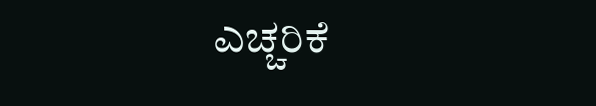ಎಚ್ಚರಿಕೆ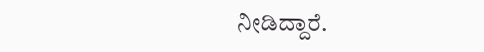ನೀಡಿದ್ದಾರೆ.